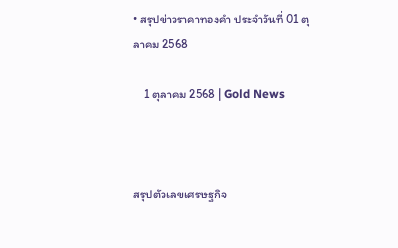• สรุปข่าวราคาทองคำ ประจำวันที่ 01 ตุลาคม 2568

    1 ตุลาคม 2568 | Gold News



สรุปตัวเลขเศรษฐกิจ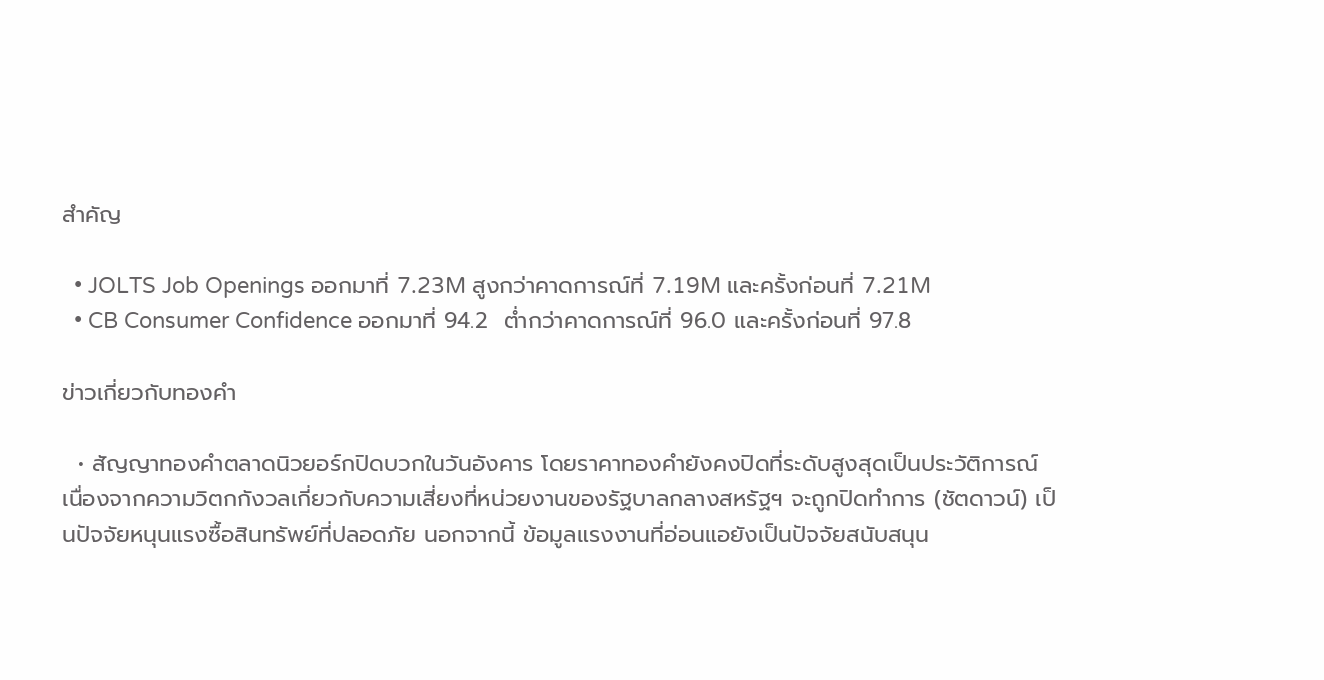สำคัญ

  • JOLTS Job Openings ออกมาที่ 7.23M สูงกว่าคาดการณ์ที่ 7.19M และครั้งก่อนที่ 7.21M
  • CB Consumer Confidence ออกมาที่ 94.2  ต่ำกว่าคาดการณ์ที่ 96.0 และครั้งก่อนที่ 97.8

ข่าวเกี่ยวกับทองคำ

  • สัญญาทองคำตลาดนิวยอร์กปิดบวกในวันอังคาร โดยราคาทองคำยังคงปิดที่ระดับสูงสุดเป็นประวัติการณ์ เนื่องจากความวิตกกังวลเกี่ยวกับความเสี่ยงที่หน่วยงานของรัฐบาลกลางสหรัฐฯ จะถูกปิดทำการ (ชัตดาวน์) เป็นปัจจัยหนุนแรงซื้อสินทรัพย์ที่ปลอดภัย นอกจากนี้ ข้อมูลแรงงานที่อ่อนแอยังเป็นปัจจัยสนับสนุน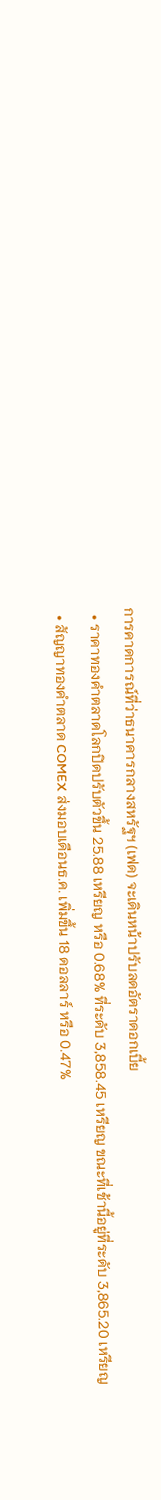การคาดการณ์ที่ว่าธนาคารกลางสหรัฐฯ (เฟด) จะเดินหน้าปรับลดอัตราดอกเบี้ย
  • ราคาทองคำตลาดโลกปิดปรับตัวขึ้น 25.88 เหรียญ หรือ 0.68% ที่ระดับ 3,858.45 เหรียญ ขณะที่เช้านี้อยู่ที่ระดับ 3,865.20 เหรียญ
  • สัญญาทองคำตลาด COMEX ส่งมอบเดือนธ.ค. เพิ่มขึ้น 18 ดอลลาร์ หรือ 0.47%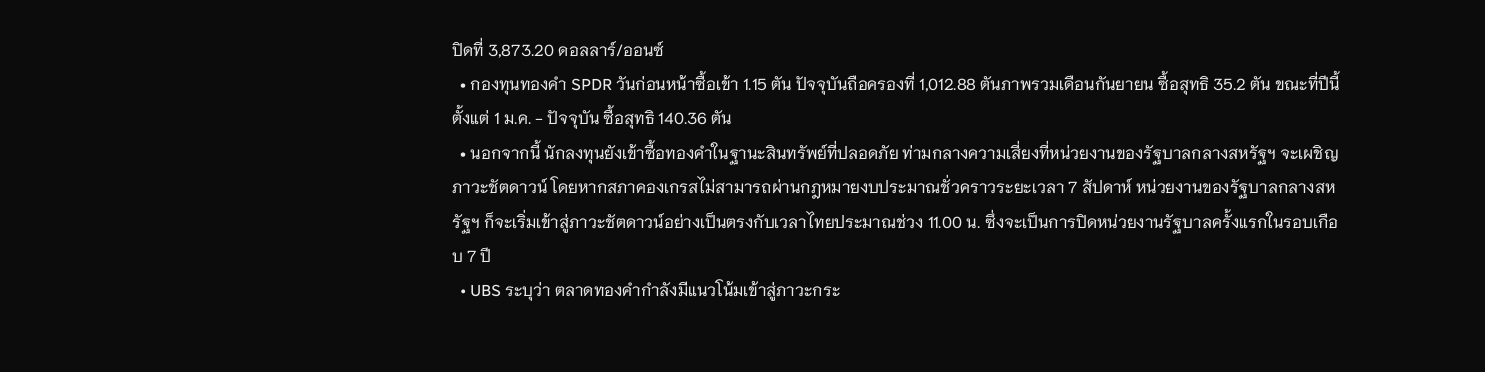ปิดที่ 3,873.20 ดอลลาร์/ออนซ์
  • กองทุนทองคำ SPDR วันก่อนหน้าซื้อเข้า 1.15 ตัน ปัจจุบันถือครองที่ 1,012.88 ตันภาพรวมเดือนกันยายน ซื้อสุทธิ 35.2 ตัน ขณะที่ปีนี้ ตั้งแต่ 1 ม.ค. - ปัจจุบัน ซื้อสุทธิ 140.36 ตัน
  • นอกจากนี้ นักลงทุนยังเข้าซื้อทองคำในฐานะสินทรัพย์ที่ปลอดภัย ท่ามกลางความเสี่ยงที่หน่วยงานของรัฐบาลกลางสหรัฐฯ จะเผชิญภาวะชัตดาวน์ โดยหากสภาคองเกรสไม่สามารถผ่านกฎหมายงบประมาณชั่วคราวระยะเวลา 7 สัปดาห์ หน่วยงานของรัฐบาลกลางสหรัฐฯ ก็จะเริ่มเข้าสู่ภาวะชัตดาวน์อย่างเป็นตรงกับเวลาไทยประมาณช่วง 11.00 น. ซึ่งจะเป็นการปิดหน่วยงานรัฐบาลครั้งแรกในรอบเกือบ 7 ปี
  • UBS ระบุว่า ตลาดทองคำกำลังมีแนวโน้มเข้าสู่ภาวะกระ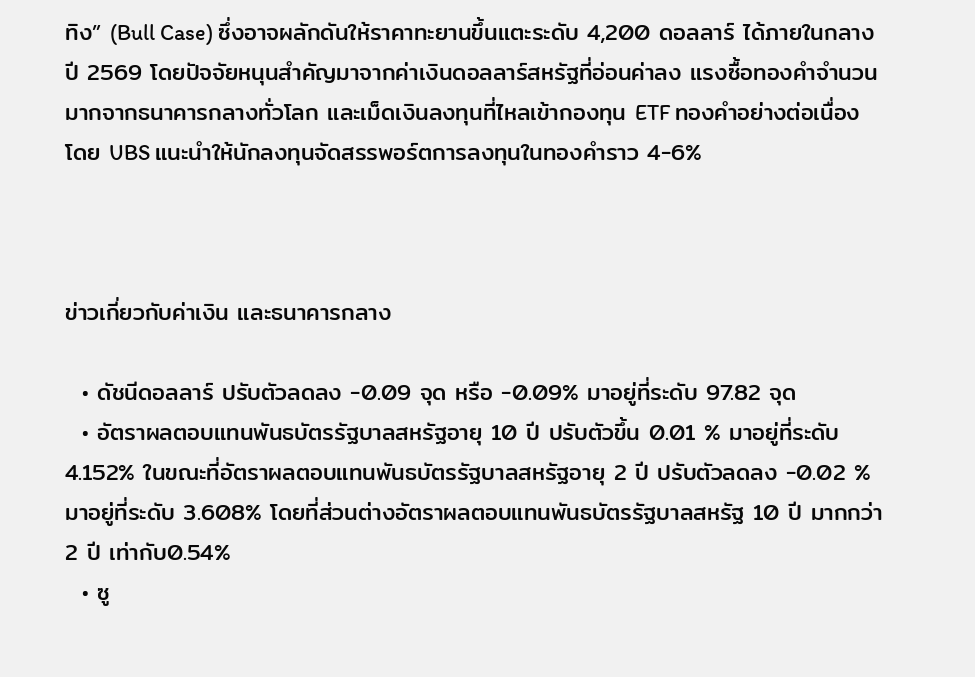ทิง” (Bull Case) ซึ่งอาจผลักดันให้ราคาทะยานขึ้นแตะระดับ 4,200 ดอลลาร์ ได้ภายในกลางปี 2569 โดยปัจจัยหนุนสำคัญมาจากค่าเงินดอลลาร์สหรัฐที่อ่อนค่าลง แรงซื้อทองคำจำนวนมากจากธนาคารกลางทั่วโลก และเม็ดเงินลงทุนที่ไหลเข้ากองทุน ETF ทองคำอย่างต่อเนื่อง โดย UBS แนะนำให้นักลงทุนจัดสรรพอร์ตการลงทุนในทองคำราว 4-6%



ข่าวเกี่ยวกับค่าเงิน และธนาคารกลาง

  • ดัชนีดอลลาร์ ปรับตัวลดลง -0.09 จุด หรือ -0.09% มาอยู่ที่ระดับ 97.82 จุด
  • อัตราผลตอบแทนพันธบัตรรัฐบาลสหรัฐอายุ 10 ปี ปรับตัวขึ้น 0.01 % มาอยู่ที่ระดับ 4.152% ในขณะที่อัตราผลตอบแทนพันธบัตรรัฐบาลสหรัฐอายุ 2 ปี ปรับตัวลดลง -0.02 % มาอยู่ที่ระดับ 3.608% โดยที่ส่วนต่างอัตราผลตอบแทนพันธบัตรรัฐบาลสหรัฐ 10 ปี มากกว่า 2 ปี เท่ากับ0.54%
  • ซู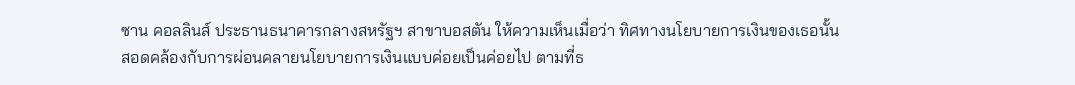ซาน คอลลินส์ ประธานธนาคารกลางสหรัฐฯ สาขาบอสตัน ให้ความเห็นเมื่อว่า ทิศทางนโยบายการเงินของเธอนั้น สอดคล้องกับการผ่อนคลายนโยบายการเงินแบบค่อยเป็นค่อยไป ตามที่ธ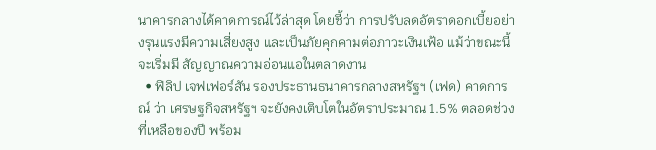นาคารกลางได้คาดการณ์ไว้ล่าสุด โดยชี้ว่า การปรับลดอัตราดอกเบี้ยอย่างรุนแรงมีความเสี่ยงสูง และเป็นภัยคุกคามต่อภาวะเงินเฟ้อ แม้ว่าขณะนี้จะเริ่มมี สัญญาณความอ่อนแอในตลาดงาน
  • ฟิลิป เจฟเฟอร์สัน รองประธานธนาคารกลางสหรัฐฯ (เฟด) คาดการณ์ ว่า เศรษฐกิจสหรัฐฯ จะยังคงเติบโตในอัตราประมาณ 1.5% ตลอดช่วงที่เหลือของปี พร้อม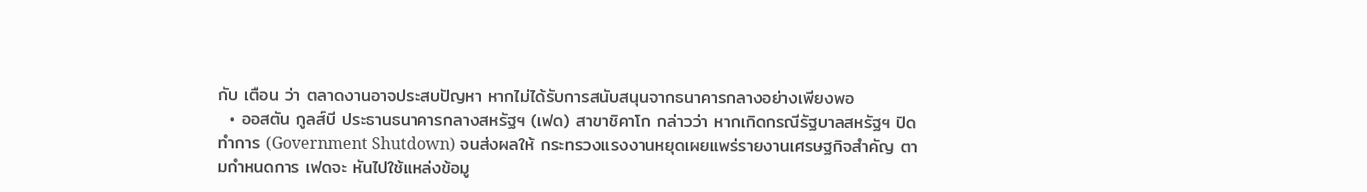กับ เตือน ว่า ตลาดงานอาจประสบปัญหา หากไม่ได้รับการสนับสนุนจากธนาคารกลางอย่างเพียงพอ
  • ออสตัน กูลส์บี ประธานธนาคารกลางสหรัฐฯ (เฟด) สาขาชิคาโก กล่าวว่า หากเกิดกรณีรัฐบาลสหรัฐฯ ปิดทำการ (Government Shutdown) จนส่งผลให้ กระทรวงแรงงานหยุดเผยแพร่รายงานเศรษฐกิจสำคัญ ตามกำหนดการ เฟดจะ หันไปใช้แหล่งข้อมู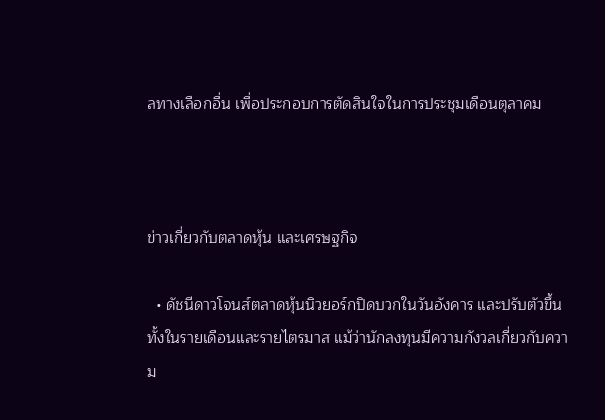ลทางเลือกอื่น เพื่อประกอบการตัดสินใจในการประชุมเดือนตุลาคม



ข่าวเกี่ยวกับตลาดหุ้น และเศรษฐกิจ

  • ดัชนีดาวโจนส์ตลาดหุ้นนิวยอร์กปิดบวกในวันอังคาร และปรับตัวขึ้นทั้งในรายเดือนและรายไตรมาส แม้ว่านักลงทุนมีความกังวลเกี่ยวกับความ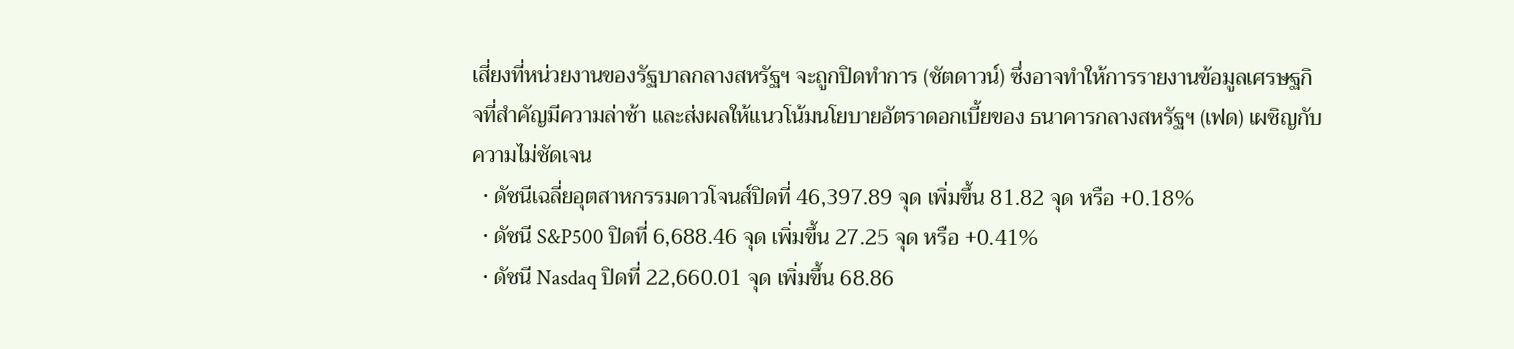เสี่ยงที่หน่วยงานของรัฐบาลกลางสหรัฐฯ จะถูกปิดทำการ (ชัตดาวน์) ซึ่งอาจทำให้การรายงานข้อมูลเศรษฐกิจที่สำคัญมีความล่าช้า และส่งผลให้แนวโน้มนโยบายอัตราดอกเบี้ยของ ธนาคารกลางสหรัฐฯ (เฟด) เผชิญกับความไม่ชัดเจน
  • ดัชนีเฉลี่ยอุตสาหกรรมดาวโจนส์ปิดที่ 46,397.89 จุด เพิ่มขึ้น 81.82 จุด หรือ +0.18%
  • ดัชนี S&P500 ปิดที่ 6,688.46 จุด เพิ่มขึ้น 27.25 จุด หรือ +0.41%
  • ดัชนี Nasdaq ปิดที่ 22,660.01 จุด เพิ่มขึ้น 68.86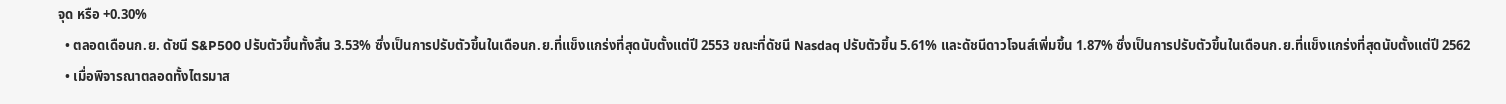จุด หรือ +0.30%
  • ตลอดเดือนก.ย. ดัชนี S&P500 ปรับตัวขึ้นทั้งสิ้น 3.53% ซึ่งเป็นการปรับตัวขึ้นในเดือนก.ย.ที่แข็งแกร่งที่สุดนับตั้งแต่ปี 2553 ขณะที่ดัชนี Nasdaq ปรับตัวขึ้น 5.61% และดัชนีดาวโจนส์เพิ่มขึ้น 1.87% ซึ่งเป็นการปรับตัวขึ้นในเดือนก.ย.ที่แข็งแกร่งที่สุดนับตั้งแต่ปี 2562
  • เมื่อพิจารณาตลอดทั้งไตรมาส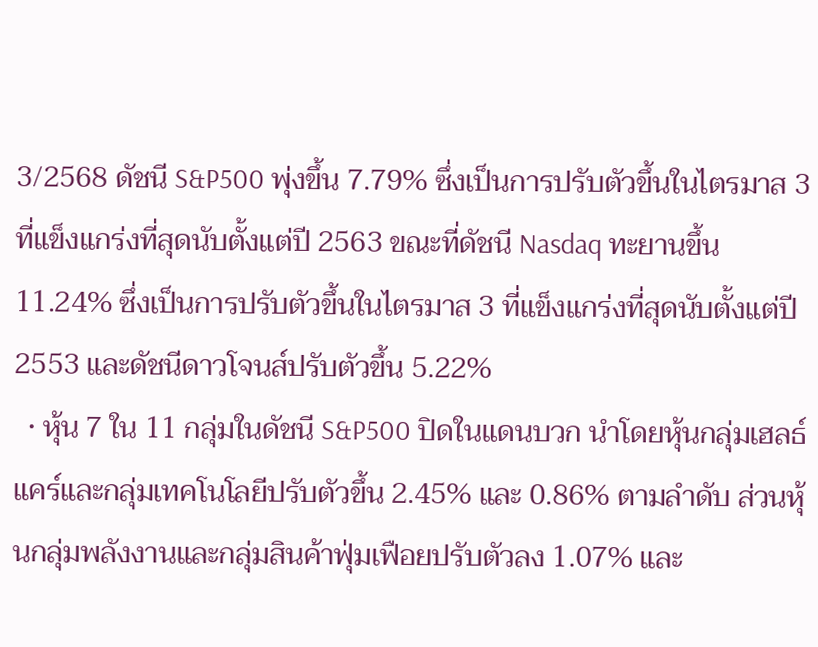3/2568 ดัชนี S&P500 พุ่งขึ้น 7.79% ซึ่งเป็นการปรับตัวขึ้นในไตรมาส 3 ที่แข็งแกร่งที่สุดนับตั้งแต่ปี 2563 ขณะที่ดัชนี Nasdaq ทะยานขึ้น 11.24% ซึ่งเป็นการปรับตัวขึ้นในไตรมาส 3 ที่แข็งแกร่งที่สุดนับตั้งแต่ปี 2553 และดัชนีดาวโจนส์ปรับตัวขึ้น 5.22%
  • หุ้น 7 ใน 11 กลุ่มในดัชนี S&P500 ปิดในแดนบวก นำโดยหุ้นกลุ่มเฮลธ์แคร์และกลุ่มเทคโนโลยีปรับตัวขึ้น 2.45% และ 0.86% ตามลำดับ ส่วนหุ้นกลุ่มพลังงานและกลุ่มสินค้าฟุ่มเฟือยปรับตัวลง 1.07% และ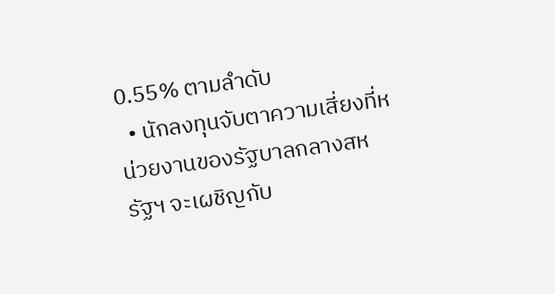0.55% ตามลำดับ
  • นักลงทุนจับตาความเสี่ยงที่หน่วยงานของรัฐบาลกลางสหรัฐฯ จะเผชิญกับ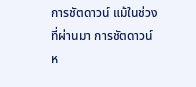การชัตดาวน์ แม้ในช่วงที่ผ่านมา การชัตดาวน์ห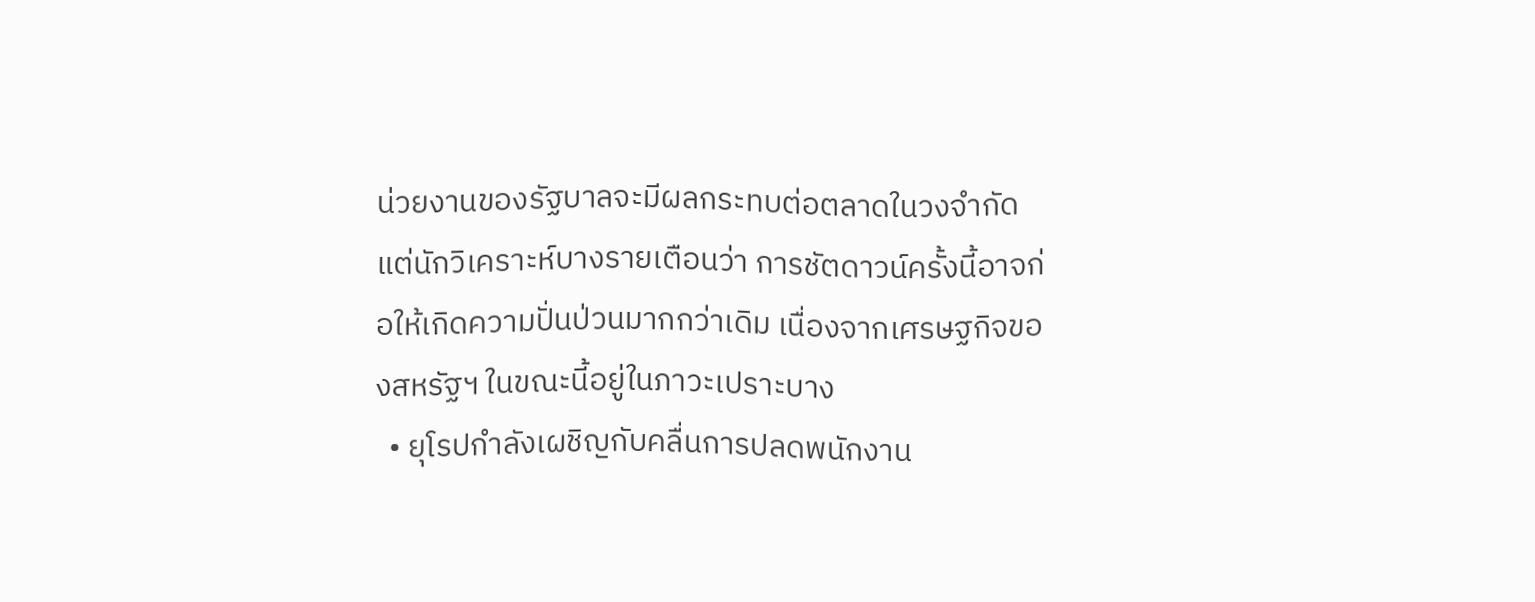น่วยงานของรัฐบาลจะมีผลกระทบต่อตลาดในวงจำกัด แต่นักวิเคราะห์บางรายเตือนว่า การชัตดาวน์ครั้งนี้อาจก่อให้เกิดความปั่นป่วนมากกว่าเดิม เนื่องจากเศรษฐกิจของสหรัฐฯ ในขณะนี้อยู่ในภาวะเปราะบาง
  • ยุโรปกำลังเผชิญกับคลื่นการปลดพนักงาน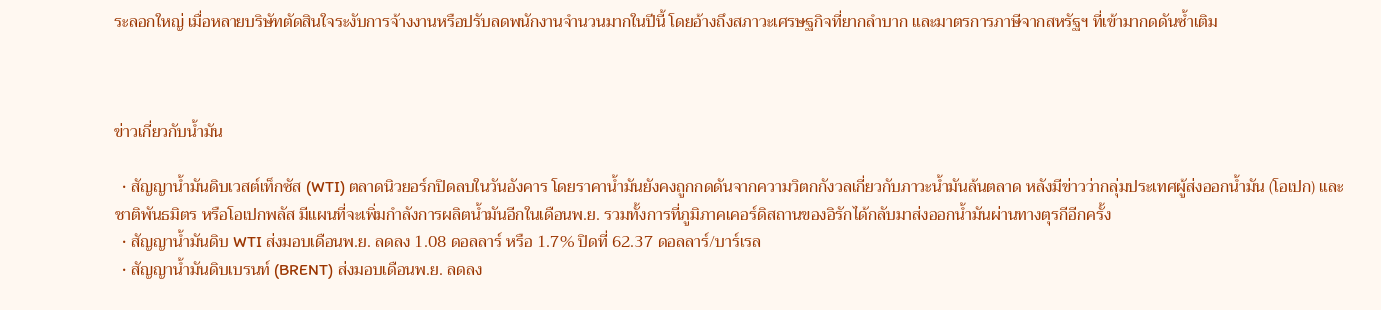ระลอกใหญ่ เมื่อหลายบริษัทตัดสินใจระงับการจ้างงานหรือปรับลดพนักงานจำนวนมากในปีนี้ โดยอ้างถึงสภาวะเศรษฐกิจที่ยากลำบาก และมาตรการภาษีจากสหรัฐฯ ที่เข้ามากดดันซ้ำเติม



ข่าวเกี่ยวกับน้ำมัน

  • สัญญาน้ำมันดิบเวสต์เท็กซัส (WTI) ตลาดนิวยอร์กปิดลบในวันอังคาร โดยราคาน้ำมันยังคงถูกกดดันจากความวิตกกังวลเกี่ยวกับภาวะน้ำมันล้นตลาด หลังมีข่าวว่ากลุ่มประเทศผู้ส่งออกน้ำมัน (โอเปก) และชาติพันธมิตร หรือโอเปกพลัส มีแผนที่จะเพิ่มกำลังการผลิตน้ำมันอีกในเดือนพ.ย. รวมทั้งการที่ภูมิภาคเคอร์ดิสถานของอิรักได้กลับมาส่งออกน้ำมันผ่านทางตุรกีอีกครั้ง
  • สัญญาน้ำมันดิบ WTI ส่งมอบเดือนพ.ย. ลดลง 1.08 ดอลลาร์ หรือ 1.7% ปิดที่ 62.37 ดอลลาร์/บาร์เรล
  • สัญญาน้ำมันดิบเบรนท์ (BRENT) ส่งมอบเดือนพ.ย. ลดลง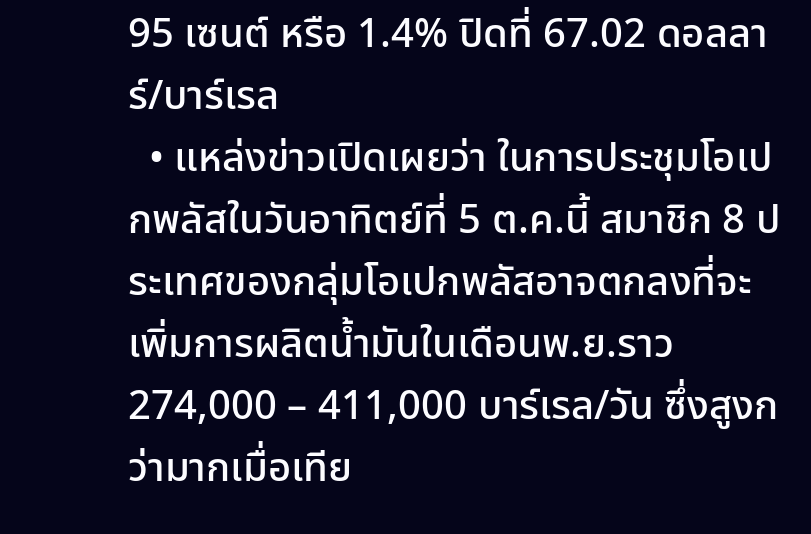95 เซนต์ หรือ 1.4% ปิดที่ 67.02 ดอลลาร์/บาร์เรล
  • แหล่งข่าวเปิดเผยว่า ในการประชุมโอเปกพลัสในวันอาทิตย์ที่ 5 ต.ค.นี้ สมาชิก 8 ประเทศของกลุ่มโอเปกพลัสอาจตกลงที่จะเพิ่มการผลิตน้ำมันในเดือนพ.ย.ราว 274,000 – 411,000 บาร์เรล/วัน ซึ่งสูงกว่ามากเมื่อเทีย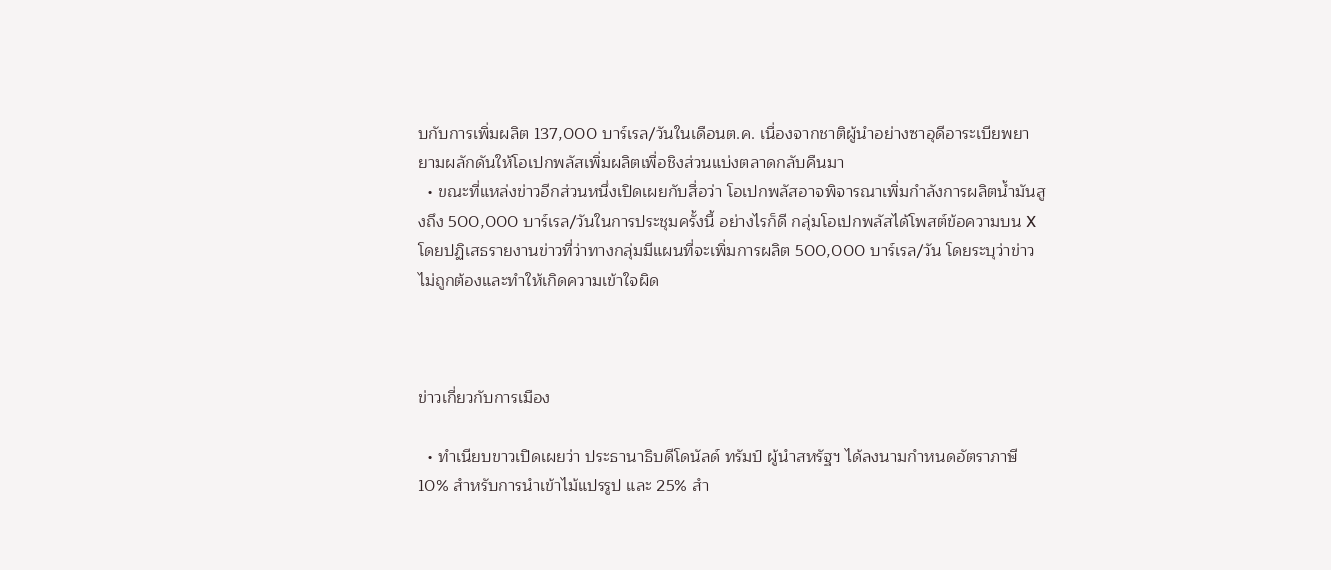บกับการเพิ่มผลิต 137,000 บาร์เรล/วันในเดือนต.ค. เนื่องจากชาติผู้นำอย่างซาอุดีอาระเบียพยายามผลักดันให้โอเปกพลัสเพิ่มผลิตเพื่อชิงส่วนแบ่งตลาดกลับคืนมา
  • ขณะที่แหล่งข่าวอีกส่วนหนึ่งเปิดเผยกับสื่อว่า โอเปกพลัสอาจพิจารณาเพิ่มกำลังการผลิตน้ำมันสูงถึง 500,000 บาร์เรล/วันในการประชุมครั้งนี้ อย่างไรก็ดี กลุ่มโอเปกพลัสได้โพสต์ข้อความบน X โดยปฏิเสธรายงานข่าวที่ว่าทางกลุ่มมีแผนที่จะเพิ่มการผลิต 500,000 บาร์เรล/วัน โดยระบุว่าข่าวไม่ถูกต้องและทำให้เกิดความเข้าใจผิด



ข่าวเกี่ยวกับการเมือง

  • ทำเนียบขาวเปิดเผยว่า ประธานาธิบดีโดนัลด์ ทรัมป์ ผู้นำสหรัฐฯ ได้ลงนามกำหนดอัตราภาษี 10% สำหรับการนำเข้าไม้แปรรูป และ 25% สำ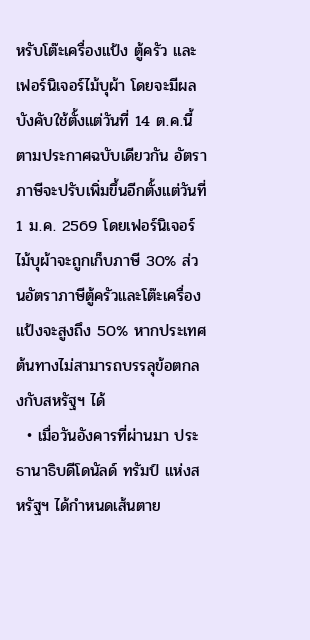หรับโต๊ะเครื่องแป้ง ตู้ครัว และเฟอร์นิเจอร์ไม้บุผ้า โดยจะมีผลบังคับใช้ตั้งแต่วันที่ 14 ต.ค.นี้ ตามประกาศฉบับเดียวกัน อัตราภาษีจะปรับเพิ่มขึ้นอีกตั้งแต่วันที่ 1 ม.ค. 2569 โดยเฟอร์นิเจอร์ไม้บุผ้าจะถูกเก็บภาษี 30% ส่วนอัตราภาษีตู้ครัวและโต๊ะเครื่องแป้งจะสูงถึง 50% หากประเทศต้นทางไม่สามารถบรรลุข้อตกลงกับสหรัฐฯ ได้
  • เมื่อวันอังคารที่ผ่านมา ประธานาธิบดีโดนัลด์ ทรัมป์ แห่งสหรัฐฯ ได้กำหนดเส้นตาย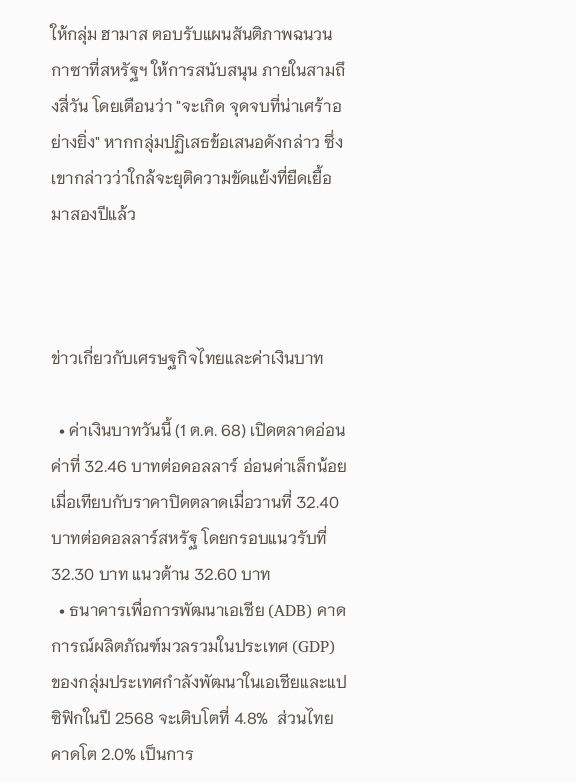ให้กลุ่ม ฮามาส ตอบรับแผนสันติภาพฉนวนกาซาที่สหรัฐฯ ให้การสนับสนุน ภายในสามถึงสี่วัน โดยเตือนว่า "จะเกิด จุดจบที่น่าเศร้าอย่างยิ่ง" หากกลุ่มปฏิเสธข้อเสนอดังกล่าว ซึ่งเขากล่าวว่าใกล้จะยุติความขัดแย้งที่ยืดเยื้อมาสองปีแล้ว



ข่าวเกี่ยวกับเศรษฐกิจไทยและค่าเงินบาท

  • ค่าเงินบาทวันนี้ (1 ต.ค. 68) เปิดตลาดอ่อนค่าที่ 32.46 บาทต่อดอลลาร์ อ่อนค่าเล็กน้อยเมื่อเทียบกับราคาปิดตลาดเมื่อวานที่ 32.40 บาทต่อดอลลาร์สหรัฐ โดยกรอบแนวรับที่ 32.30 บาท แนวต้าน 32.60 บาท
  • ธนาคารเพื่อการพัฒนาเอเชีย (ADB) คาดการณ์ผลิตภัณฑ์มวลรวมในประเทศ (GDP) ของกลุ่มประเทศกำลังพัฒนาในเอเชียและแปซิฟิกในปี 2568 จะเติบโตที่ 4.8%  ส่วนไทยคาดโต 2.0% เป็นการ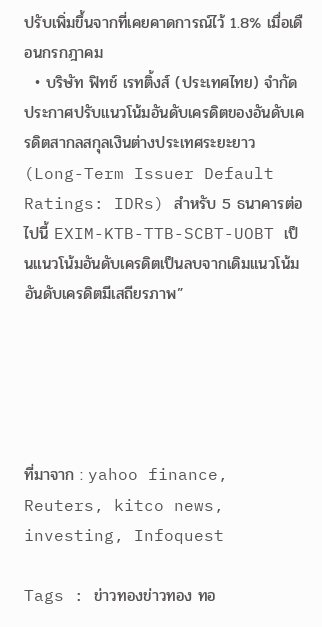ปรับเพิ่มขึ้นจากที่เคยคาดการณ์ไว้ 1.8% เมื่อเดือนกรกฎาคม
  • บริษัท ฟิทช์ เรทติ้งส์ (ประเทศไทย) จำกัด ประกาศปรับแนวโน้มอันดับเครดิตของอันดับเครดิตสากลสกุลเงินต่างประเทศระยะยาว (Long-Term Issuer Default Ratings: IDRs) สำหรับ 5 ธนาคารต่อไปนี้ EXIM-KTB-TTB-SCBT-UOBT เป็นแนวโน้มอันดับเครดิตเป็นลบจากเดิมแนวโน้มอันดับเครดิตมีเสถียรภาพ”





ที่มาจาก : yahoo finance, Reuters, kitco news, investing, Infoquest

Tags : ข่าวทองข่าวทอง ทอ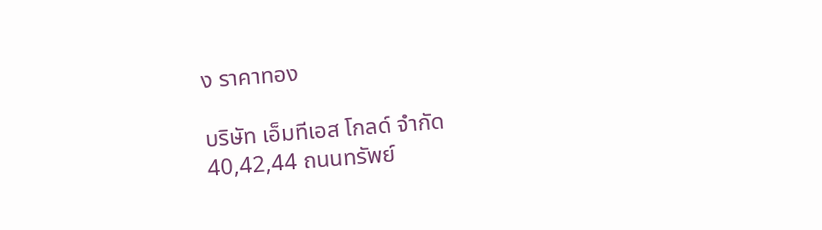ง ราคาทอง

บริษัท เอ็มทีเอส โกลด์ จำกัด
40,42,44 ถนนทรัพย์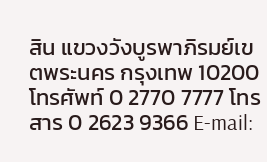สิน แขวงวังบูรพาภิรมย์เขตพระนคร กรุงเทพ 10200
โทรศัพท์ 0 2770 7777 โทรสาร 0 2623 9366 E-mail: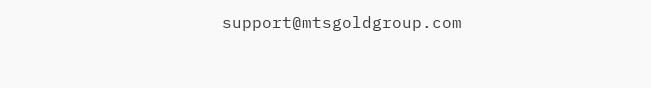support@mtsgoldgroup.com